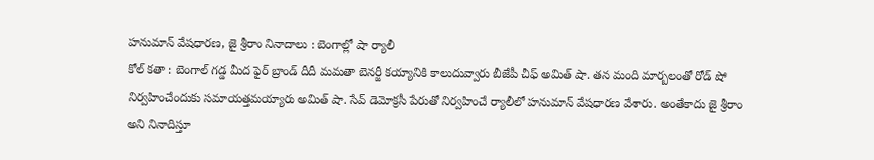హనుమాన్ వేషధారణ, జై శ్రీరాం నినాదాలు : బెంగాల్లో షా ర్యాలీ
కోల్ కతా : బెంగాల్ గడ్డ మీద ఫైర్ బ్రాండ్ దీదీ మమతా బెనర్జీ కయ్యానికి కాలుదువ్వారు బీజేపీ చీఫ్ అమిత్ షా. తన మంది మార్బలంతో రోడ్ షో నిర్వహించేందుకు సమాయత్తమయ్యారు అమిత్ షా. సేవ్ డెమోక్రసీ పేరుతో నిర్వహించే ర్యాలీలో హనుమాన్ వేషధారణ వేశారు. అంతేకాదు జై శ్రీరాం అని నినాదిస్తూ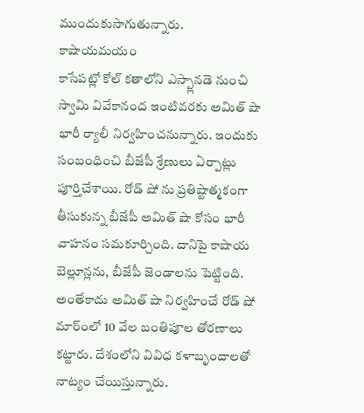ముందుకుసాగుతున్నారు.
కాషాయమయం
కాసేపట్లో కోల్ కతాలోని ఎస్ప్లానడె నుంచి స్వామి వివేకానంద ఇంటివరకు అమిత్ షా భారీ ర్యాలీ నిర్వహించనున్నారు. ఇందుకు సంబంధించి బీజేపీ శ్రేణులు ఏర్పాట్లు పూర్తిచేశాయి. రోడ్ షో ను ప్రతిష్టాత్మకంగా తీసుకున్న బీజేపీ అమిత్ షా కోసం భారీ వాహనం సమకూర్చింది. దానిపై కాషాయ బెల్లూన్లను, బీజేపీ జెండాలను పెట్టింది. అంతేకాదు అమిత్ షా నిర్వహించే రోడ్ షో మార్ంలో 10 వేల బంతిపూల తోరణాలు కట్టారు. దేశంలోని వివిధ కళాబృందాలతో నాట్యం చేయిస్తున్నారు.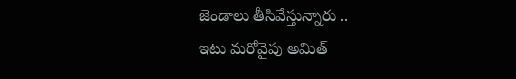జెండాలు తీసివేస్తున్నారు ..
ఇటు మరోవైపు అమిత్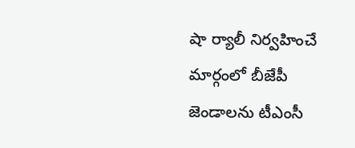షా ర్యాలీ నిర్వహించే మార్గంలో బీజేపీ జెండాలను టీఎంసీ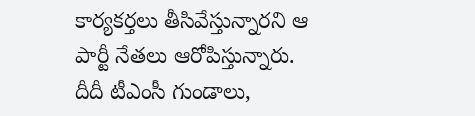కార్యకర్తలు తీసివేస్తున్నారని ఆ పార్టీ నేతలు ఆరోపిస్తున్నారు. దీదీ టీఎంసీ గుండాలు,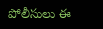పోలీసులు ఈ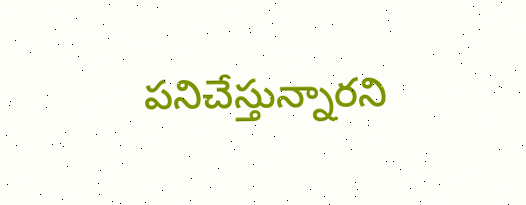పనిచేస్తున్నారని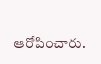ఆరోపించారు.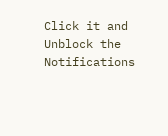Click it and Unblock the Notifications